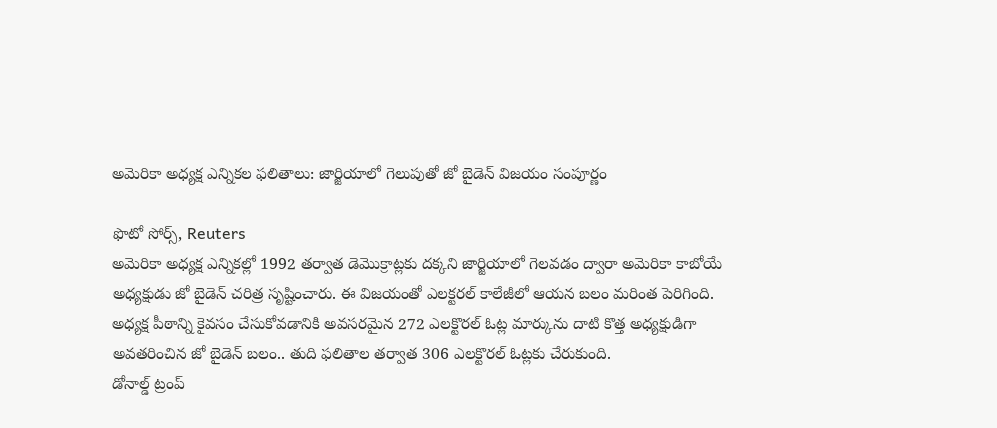అమెరికా అధ్యక్ష ఎన్నికల ఫలితాలు: జార్జియాలో గెలుపుతో జో బైడెన్ విజయం సంపూర్ణం

ఫొటో సోర్స్, Reuters
అమెరికా అధ్యక్ష ఎన్నికల్లో 1992 తర్వాత డెమొక్రాట్లకు దక్కని జార్జియాలో గెలవడం ద్వారా అమెరికా కాబోయే అధ్యక్షుడు జో బైడెన్ చరిత్ర సృష్టించారు. ఈ విజయంతో ఎలక్టరల్ కాలేజీలో ఆయన బలం మరింత పెరిగింది.
అధ్యక్ష పీఠాన్ని కైవసం చేసుకోవడానికి అవసరమైన 272 ఎలక్టొరల్ ఓట్ల మార్కును దాటి కొత్త అధ్యక్షుడిగా అవతరించిన జో బైడెన్ బలం.. తుది ఫలితాల తర్వాత 306 ఎలక్టొరల్ ఓట్లకు చేరుకుంది.
డోనాల్డ్ ట్రంప్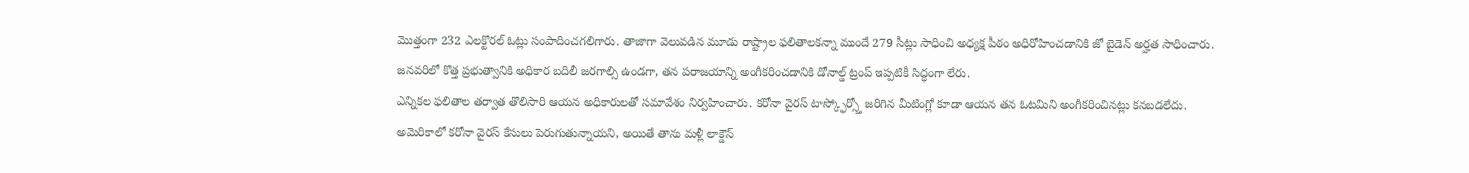మొత్తంగా 232 ఎలక్టొరల్ ఓట్లు సంపాదించగలిగారు. తాజాగా వెలువడిన మూడు రాష్ట్రాల ఫలితాలకన్నా ముందే 279 సీట్లు సాధించి అధ్యక్ష పీఠం అధిరోహించడానికి జో బైడెన్ అర్హత సాధించారు.
జనవరిలో కొత్త ప్రభుత్వానికి అధికార బదిలీ జరగాల్సి ఉండగా, తన పరాజయాన్ని అంగీకరించడానికి డోనాల్డ్ ట్రంప్ ఇప్పటికీ సిద్ధంగా లేరు.
ఎన్నికల ఫలితాల తర్వాత తొలిసారి ఆయన అధికారులతో సమావేశం నిర్వహించారు. కరోనా వైరస్ టాస్క్ఫోర్స్తో జరిగిన మీటింగ్లో కూడా ఆయన తన ఓటమిని అంగీకరించినట్లు కనబడలేదు.
అమెరికాలో కరోనా వైరస్ కేసులు పెరుగుతున్నాయని, అయితే తాను మళ్లీ లాక్డౌన్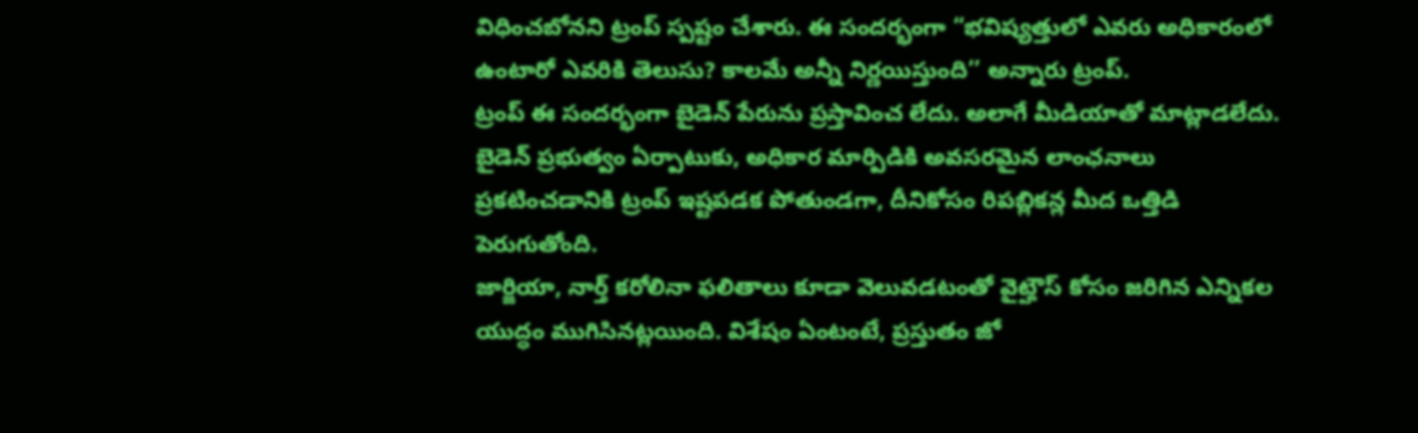విధించబోనని ట్రంప్ స్పష్టం చేశారు. ఈ సందర్భంగా “భవిష్యత్తులో ఎవరు అధికారంలో ఉంటారో ఎవరికి తెలుసు? కాలమే అన్నీ నిర్ణయిస్తుంది’’ అన్నారు ట్రంప్.
ట్రంప్ ఈ సందర్భంగా బైడెన్ పేరును ప్రస్తావించ లేదు. అలాగే మీడియాతో మాట్లాడలేదు. బైడెన్ ప్రభుత్వం ఏర్పాటుకు, అధికార మార్పిడికి అవసరమైన లాంఛనాలు ప్రకటించడానికి ట్రంప్ ఇష్టపడక పోతుండగా, దీనికోసం రిపబ్లికన్ల మీద ఒత్తిడి పెరుగుతోంది.
జార్జియా, నార్త్ కరోలినా ఫలితాలు కూడా వెలువడటంతో వైట్హౌస్ కోసం జరిగిన ఎన్నికల యుద్ధం ముగిసినట్లయింది. విశేషం ఏంటంటే, ప్రస్తుతం జో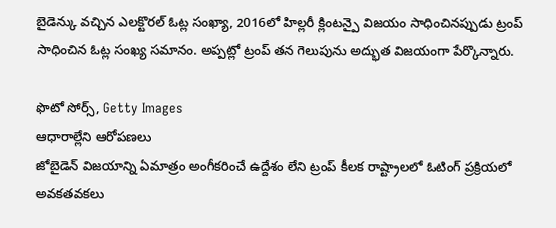బైడెన్కు వచ్చిన ఎలక్టొరల్ ఓట్ల సంఖ్యా, 2016లో హిల్లరీ క్లింటన్పై విజయం సాధించినప్పుడు ట్రంప్ సాధించిన ఓట్ల సంఖ్య సమానం. అప్పట్లో ట్రంప్ తన గెలుపును అద్భుత విజయంగా పేర్కొన్నారు.

ఫొటో సోర్స్, Getty Images
ఆధారాల్లేని ఆరోపణలు
జోబైడెన్ విజయాన్ని ఏమాత్రం అంగీకరించే ఉద్దేశం లేని ట్రంప్ కీలక రాష్ట్రాలలో ఓటింగ్ ప్రక్రియలో అవకతవకలు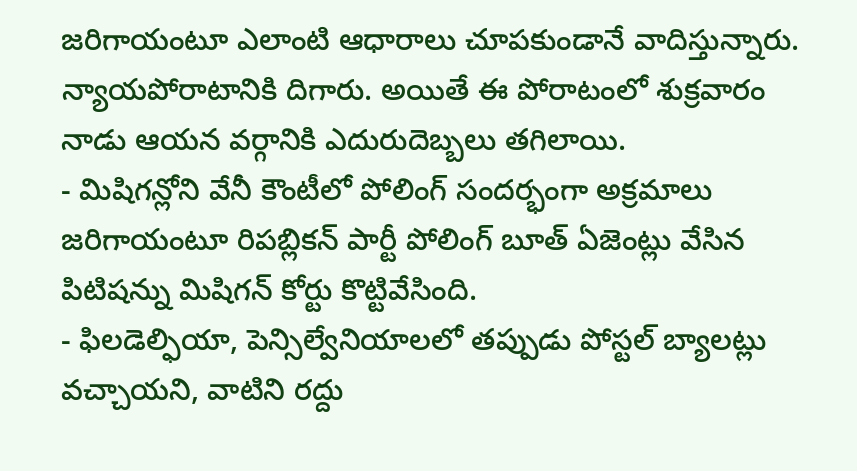జరిగాయంటూ ఎలాంటి ఆధారాలు చూపకుండానే వాదిస్తున్నారు. న్యాయపోరాటానికి దిగారు. అయితే ఈ పోరాటంలో శుక్రవారం నాడు ఆయన వర్గానికి ఎదురుదెబ్బలు తగిలాయి.
- మిషిగన్లోని వేనీ కౌంటీలో పోలింగ్ సందర్భంగా అక్రమాలు జరిగాయంటూ రిపబ్లికన్ పార్టీ పోలింగ్ బూత్ ఏజెంట్లు వేసిన పిటిషన్ను మిషిగన్ కోర్టు కొట్టివేసింది.
- ఫిలడెల్ఫియా, పెన్సిల్వేనియాలలో తప్పుడు పోస్టల్ బ్యాలట్లు వచ్చాయని, వాటిని రద్దు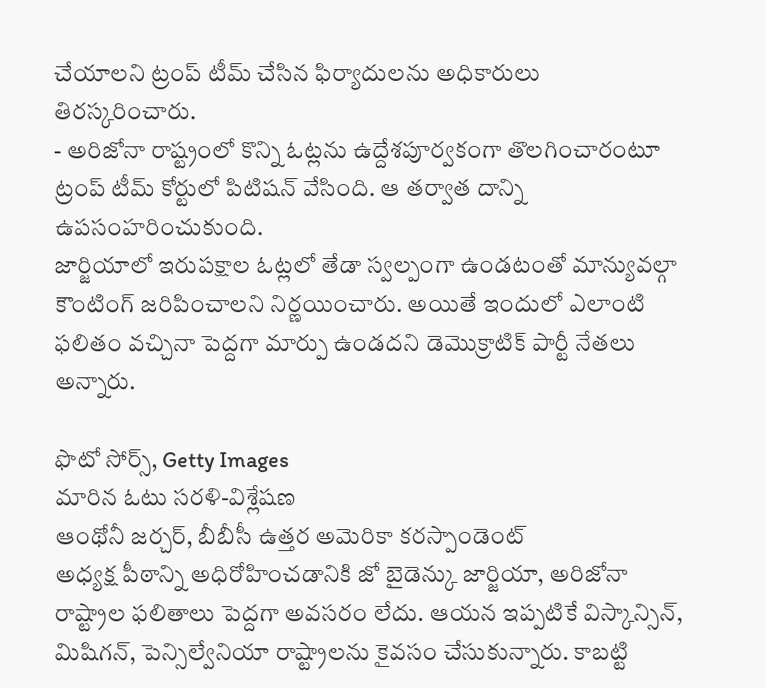చేయాలని ట్రంప్ టీమ్ చేసిన ఫిర్యాదులను అధికారులు తిరస్కరించారు.
- అరిజోనా రాష్ట్రంలో కొన్ని ఓట్లను ఉద్దేశపూర్వకంగా తొలగించారంటూ ట్రంప్ టీమ్ కోర్టులో పిటిషన్ వేసింది. ఆ తర్వాత దాన్ని ఉపసంహరించుకుంది.
జార్జియాలో ఇరుపక్షాల ఓట్లలో తేడా స్వల్పంగా ఉండటంతో మాన్యువల్గా కౌంటింగ్ జరిపించాలని నిర్ణయించారు. అయితే ఇందులో ఎలాంటి ఫలితం వచ్చినా పెద్దగా మార్పు ఉండదని డెమొక్రాటిక్ పార్టీ నేతలు అన్నారు.

ఫొటో సోర్స్, Getty Images
మారిన ఓటు సరళి-విశ్లేషణ
ఆంథోనీ జర్చర్, బీబీసీ ఉత్తర అమెరికా కరస్పాండెంట్
అధ్యక్ష పీఠాన్ని అధిరోహించడానికి జో బైడెన్కు జార్జియా, అరిజోనా రాష్ట్రాల ఫలితాలు పెద్దగా అవసరం లేదు. ఆయన ఇప్పటికే విస్కాన్సిన్, మిషిగన్, పెన్సిల్వేనియా రాష్ట్రాలను కైవసం చేసుకున్నారు. కాబట్టి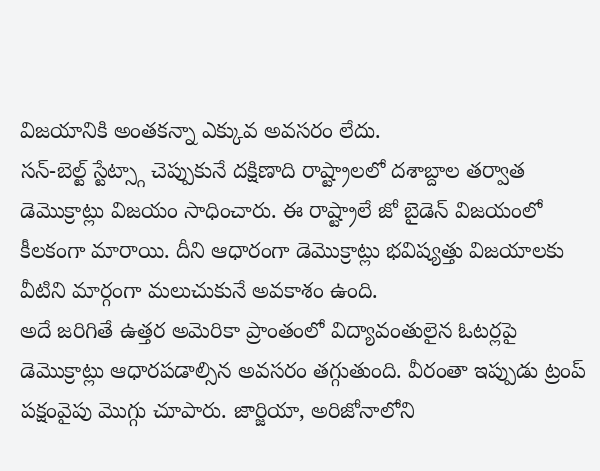విజయానికి అంతకన్నా ఎక్కువ అవసరం లేదు.
సన్-బెల్ట్ స్టేట్స్గా చెప్పుకునే దక్షిణాది రాష్ట్రాలలో దశాబ్దాల తర్వాత డెమొక్రాట్లు విజయం సాధించారు. ఈ రాష్ట్రాలే జో బైడెన్ విజయంలో కీలకంగా మారాయి. దీని ఆధారంగా డెమొక్రాట్లు భవిష్యత్తు విజయాలకు వీటిని మార్గంగా మలుచుకునే అవకాశం ఉంది.
అదే జరిగితే ఉత్తర అమెరికా ప్రాంతంలో విద్యావంతులైన ఓటర్లపై డెమొక్రాట్లు ఆధారపడాల్సిన అవసరం తగ్గుతుంది. వీరంతా ఇప్పుడు ట్రంప్ పక్షంవైపు మొగ్గు చూపారు. జార్జియా, అరిజోనాలోని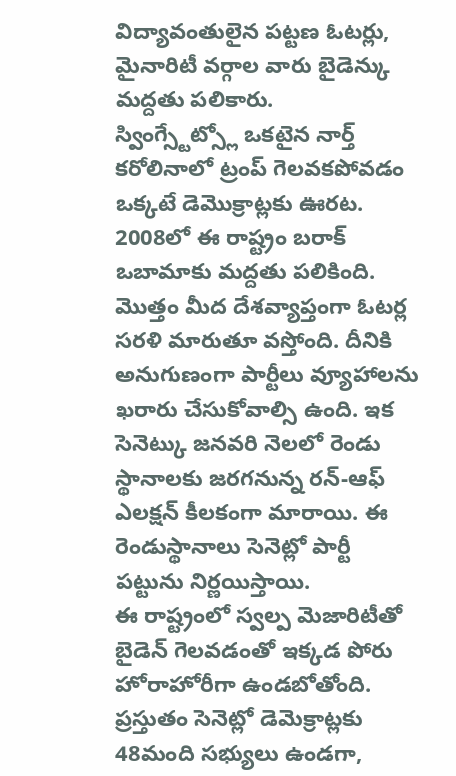విద్యావంతులైన పట్టణ ఓటర్లు, మైనారిటీ వర్గాల వారు బైడెన్కు మద్దతు పలికారు.
స్వింగ్స్టేట్స్లో ఒకటైన నార్త్ కరోలినాలో ట్రంప్ గెలవకపోవడం ఒక్కటే డెమొక్రాట్లకు ఊరట. 2008లో ఈ రాష్ట్రం బరాక్ ఒబామాకు మద్దతు పలికింది.
మొత్తం మీద దేశవ్యాప్తంగా ఓటర్ల సరళి మారుతూ వస్తోంది. దీనికి అనుగుణంగా పార్టీలు వ్యూహాలను ఖరారు చేసుకోవాల్సి ఉంది. ఇక సెనెట్కు జనవరి నెలలో రెండు స్థానాలకు జరగనున్న రన్-ఆఫ్ ఎలక్షన్ కీలకంగా మారాయి. ఈ రెండుస్థానాలు సెనెట్లో పార్టీ పట్టును నిర్ణయిస్తాయి.
ఈ రాష్ట్రంలో స్వల్ప మెజారిటీతో బైడెన్ గెలవడంతో ఇక్కడ పోరు హోరాహోరీగా ఉండబోతోంది.
ప్రస్తుతం సెనెట్లో డెమెక్రాట్లకు 48మంది సభ్యులు ఉండగా,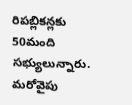రిపబ్లికన్లకు 50మంది సభ్యులున్నారు. మరోవైపు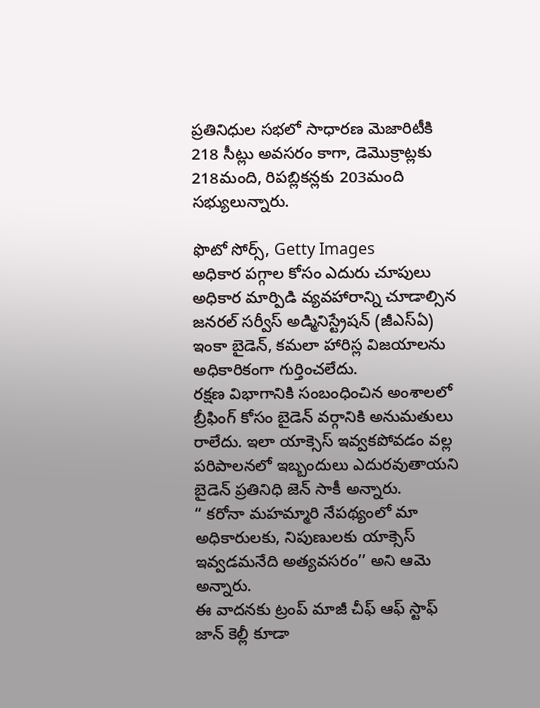ప్రతినిధుల సభలో సాధారణ మెజారిటీకి 218 సీట్లు అవసరం కాగా, డెమొక్రాట్లకు 218మంది, రిపబ్లికన్లకు 203మంది సభ్యులున్నారు.

ఫొటో సోర్స్, Getty Images
అధికార పగ్గాల కోసం ఎదురు చూపులు
అధికార మార్పిడి వ్యవహారాన్ని చూడాల్సిన జనరల్ సర్వీస్ అడ్మినిస్ట్రేషన్ (జీఎస్ఏ) ఇంకా బైడెన్, కమలా హారిస్ల విజయాలను అధికారికంగా గుర్తించలేదు.
రక్షణ విభాగానికి సంబంధించిన అంశాలలో బ్రీఫింగ్ కోసం బైడెన్ వర్గానికి అనుమతులు రాలేదు. ఇలా యాక్సెస్ ఇవ్వకపోవడం వల్ల పరిపాలనలో ఇబ్బందులు ఎదురవుతాయని బైడెన్ ప్రతినిధి జెన్ సాకీ అన్నారు.
“ కరోనా మహమ్మారి నేపథ్యంలో మా అధికారులకు, నిపుణులకు యాక్సెస్ ఇవ్వడమనేది అత్యవసరం’’ అని ఆమె అన్నారు.
ఈ వాదనకు ట్రంప్ మాజీ చీఫ్ ఆఫ్ స్టాఫ్ జాన్ కెల్లీ కూడా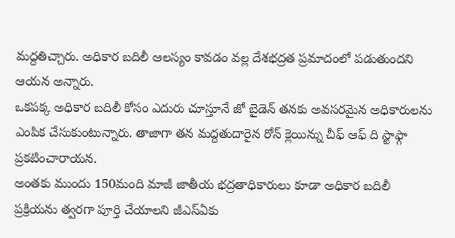మద్దతిచ్చారు. అధికార బదిలీ ఆలస్యం కావడం వల్ల దేశభద్రత ప్రమాదంలో పడుతుందని ఆయన అన్నారు.
ఒకపక్క అధికార బదిలీ కోసం ఎదురు చూస్తూనే జో బైడెన్ తనకు అవసరమైన అధికారులను ఎంపిక చేసుకుంటున్నారు. తాజాగా తన మద్దతుదారైన రోన్ క్లెయిన్ను చీఫ్ ఆఫ్ ది స్టాఫ్గా ప్రకటించారాయన.
అంతకు ముందు 150మంది మాజీ జాతీయ భద్రతాధికారులు కూడా అధికార బదిలీ ప్రక్రియను త్వరగా పూర్తి చేయాలని జీఎస్ఏకు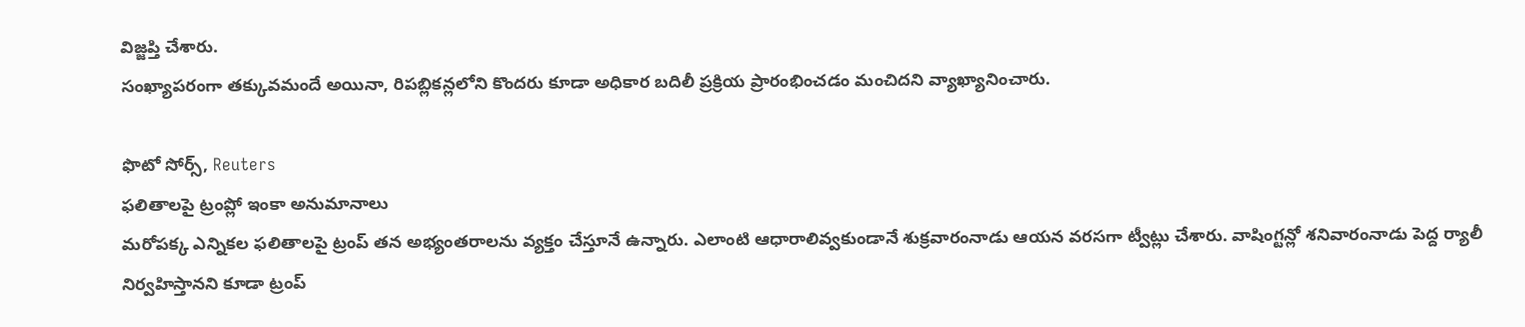విజ్జప్తి చేశారు.
సంఖ్యాపరంగా తక్కువమందే అయినా, రిపబ్లికన్లలోని కొందరు కూడా అధికార బదిలీ ప్రక్రియ ప్రారంభించడం మంచిదని వ్యాఖ్యానించారు.

ఫొటో సోర్స్, Reuters
ఫలితాలపై ట్రంప్లో ఇంకా అనుమానాలు
మరోపక్క ఎన్నికల ఫలితాలపై ట్రంప్ తన అభ్యంతరాలను వ్యక్తం చేస్తూనే ఉన్నారు. ఎలాంటి ఆధారాలివ్వకుండానే శుక్రవారంనాడు ఆయన వరసగా ట్వీట్లు చేశారు. వాషింగ్టన్లో శనివారంనాడు పెద్ద ర్యాలీ నిర్వహిస్తానని కూడా ట్రంప్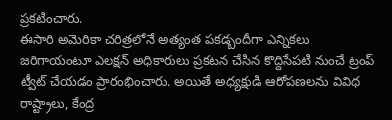ప్రకటించారు.
ఈసారి అమెరికా చరిత్రలోనే అత్యంత పకడ్బందీగా ఎన్నికలు జరిగాయంటూ ఎలక్షన్ అధికారులు ప్రకటన చేసిన కొద్దిసేపటి నుంచే ట్రంప్ ట్వీట్ చేయడం ప్రారంభించారు. అయితే అధ్యక్షుడి ఆరోపణలను వివిధ రాష్ట్రాలు, కేంద్ర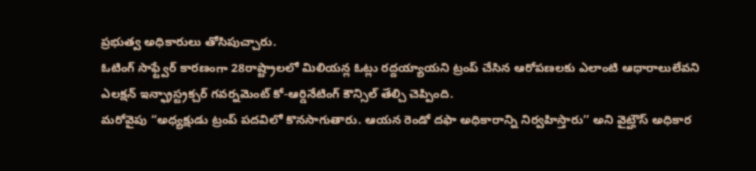ప్రభుత్వ అధికారులు తోసిపుచ్చారు.
ఓటింగ్ సాఫ్ట్వేర్ కారణంగా 28రాష్ట్రాలలో మిలియన్ల ఓట్లు రద్దయ్యాయని ట్రంప్ చేసిన ఆరోపణలకు ఎలాంటి ఆధారాలులేవని ఎలక్షన్ ఇన్ఫ్రాస్ట్రక్చర్ గవర్నమెంట్ కో-ఆర్డినేటింగ్ కౌన్సిల్ తేల్చి చెప్పింది.
మరోవైపు “అధ్యక్షుడు ట్రంప్ పదవిలో కొనసాగుతారు. ఆయన రెండో దఫా అధికారాన్ని నిర్వహిస్తారు’’ అని వైట్హౌస్ అధికార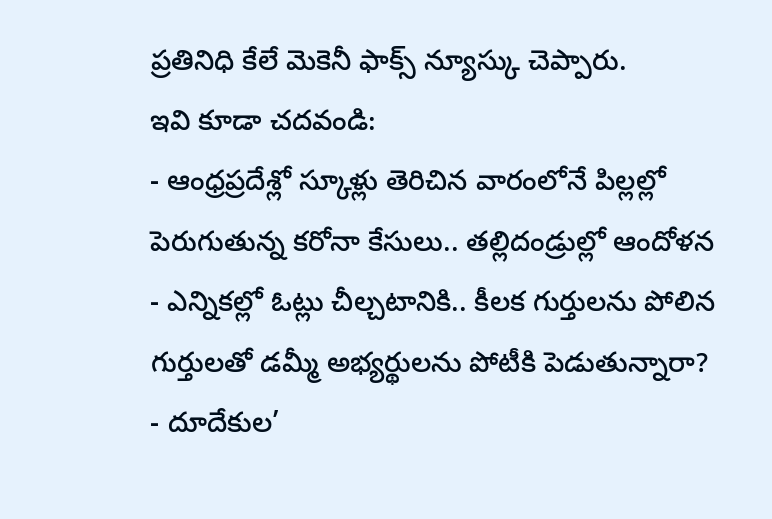ప్రతినిధి కేలే మెకెనీ ఫాక్స్ న్యూస్కు చెప్పారు.
ఇవి కూడా చదవండి:
- ఆంధ్రప్రదేశ్లో స్కూళ్లు తెరిచిన వారంలోనే పిల్లల్లో పెరుగుతున్న కరోనా కేసులు.. తల్లిదండ్రుల్లో ఆందోళన
- ఎన్నికల్లో ఓట్లు చీల్చటానికి.. కీలక గుర్తులను పోలిన గుర్తులతో డమ్మీ అభ్యర్థులను పోటీకి పెడుతున్నారా?
- దూదేకుల’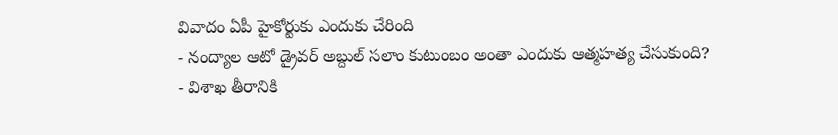వివాదం ఏపీ హైకోర్టుకు ఎందుకు చేరింది
- నంద్యాల ఆటో డ్రైవర్ అబ్దుల్ సలాం కుటుంబం అంతా ఎందుకు ఆత్మహత్య చేసుకుంది?
- విశాఖ తీరానికి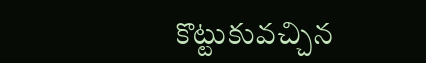కొట్టుకువచ్చిన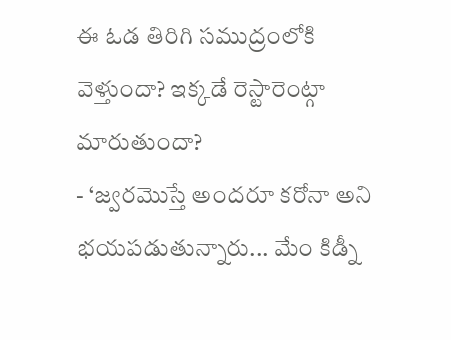ఈ ఓడ తిరిగి సముద్రంలోకి వెళ్తుందా? ఇక్కడే రెస్టారెంట్గా మారుతుందా?
- ‘జ్వరమొస్తే అందరూ కరోనా అని భయపడుతున్నారు... మేం కిడ్నీ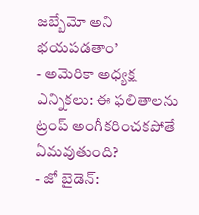జబ్బేమో అని భయపడతాం’
- అమెరికా అధ్యక్ష ఎన్నికలు: ఈ ఫలితాలను ట్రంప్ అంగీకరించకపోతే ఏమవుతుంది?
- జో బైడెన్: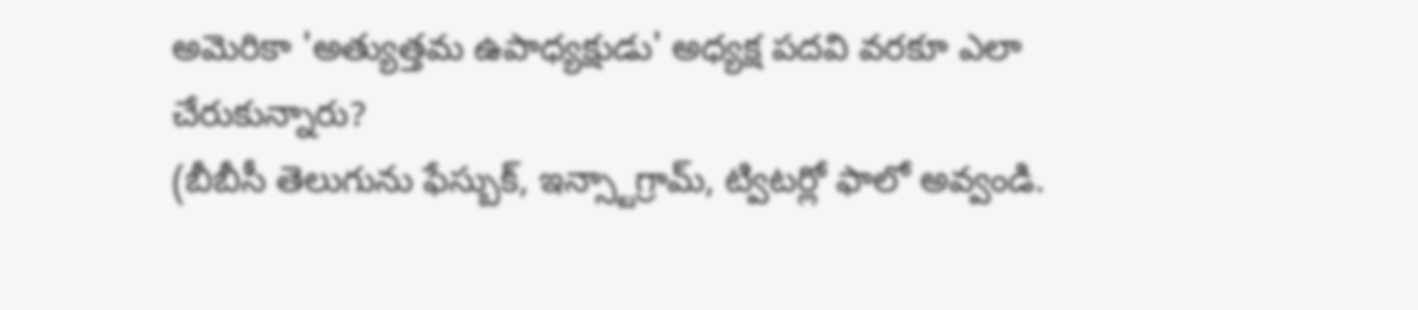అమెరికా 'అత్యుత్తమ ఉపాధ్యక్షుడు' అధ్యక్ష పదవి వరకూ ఎలా చేరుకున్నారు?
(బీబీసీ తెలుగును ఫేస్బుక్, ఇన్స్టాగ్రామ్, ట్విటర్లో ఫాలో అవ్వండి.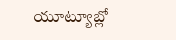యూట్యూబ్లో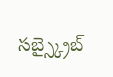సబ్స్క్రైబ్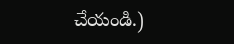చేయండి.)